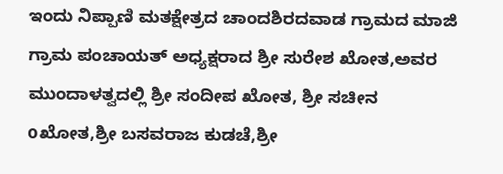ಇಂದು ನಿಪ್ಪಾಣಿ ಮತಕ್ಷೇತ್ರದ ಚಾಂದಶಿರದವಾಡ ಗ್ರಾಮದ ಮಾಜಿ ಗ್ರಾಮ ಪಂಚಾಯತ್ ಅಧ್ಯಕ್ಷರಾದ ಶ್ರೀ ಸುರೇಶ ಖೋತ,ಅವರ ಮುಂದಾಳತ್ವದಲ್ಲಿ ಶ್ರೀ ಸಂದೀಪ ಖೋತ, ಶ್ರೀ ಸಚೀನ oಖೋತ,ಶ್ರೀ ಬಸವರಾಜ ಕುಡಚೆ,ಶ್ರೀ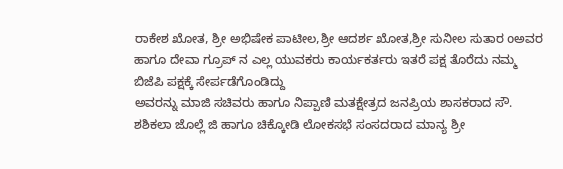ರಾಕೇಶ ಖೋತ, ಶ್ರೀ ಅಭಿಷೇಕ ಪಾಟೀಲ,ಶ್ರೀ ಆದರ್ಶ ಖೋತ,ಶ್ರೀ ಸುನೀಲ ಸುತಾರ oಅವರ ಹಾಗೂ ದೇವಾ ಗ್ರೂಪ್ ನ ಎಲ್ಲ ಯುವಕರು ಕಾರ್ಯಕರ್ತರು ಇತರೆ ಪಕ್ಷ ತೊರೆದು ನಮ್ಮ ಬಿಜೆಪಿ ಪಕ್ಷಕ್ಕೆ ಸೇರ್ಪಡೆಗೊಂಡಿದ್ದು
ಅವರನ್ನು ಮಾಜಿ ಸಚಿವರು ಹಾಗೂ ನಿಪ್ಪಾಣಿ ಮತಕ್ಷೇತ್ರದ ಜನಪ್ರಿಯ ಶಾಸಕರಾದ ಸೌ. ಶಶಿಕಲಾ ಜೊಲ್ಲೆ ಜಿ ಹಾಗೂ ಚಿಕ್ಕೋಡಿ ಲೋಕಸಭೆ ಸಂಸದರಾದ ಮಾನ್ಯ ಶ್ರೀ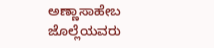ಅಣ್ಣಾಸಾಹೇಬ ಜೊಲ್ಲೆಯವರು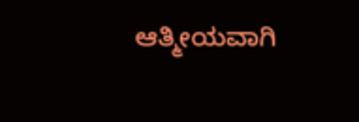ಆತ್ಮೀಯವಾಗಿ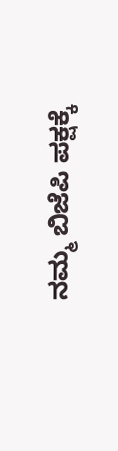ನಮ್ಮ ಬಿಜೆಪಿ ಪಕ್ಷಕ್ಕೆ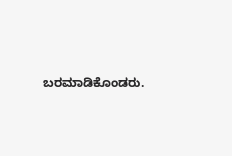ಬರಮಾಡಿಕೊಂಡರು.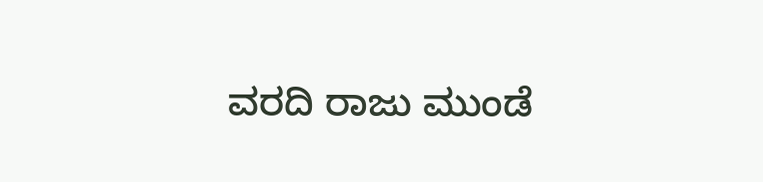ವರದಿ ರಾಜು ಮುಂಡೆ